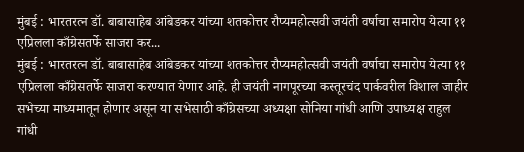मुंबई : भारतरत्न डॉ. बाबासाहेब आंबेडकर यांच्या शतकोत्तर रौप्यमहोत्सवी जयंती वर्षाचा समारोप येत्या ११ एप्रिलला काँग्रेसतर्फे साजरा कर...
मुंबई : भारतरत्न डॉ. बाबासाहेब आंबेडकर यांच्या शतकोत्तर रौप्यमहोत्सवी जयंती वर्षाचा समारोप येत्या ११ एप्रिलला काँग्रेसतर्फे साजरा करण्यात येणार आहे. ही जयंती नागपूरच्या कस्तूरचंद पार्कवरील विशाल जाहीर सभेच्या माध्यमातून होणार असून या सभेसाठी काँग्रेसच्या अध्यक्षा सोनिया गांधी आणि उपाध्यक्ष राहुल गांधी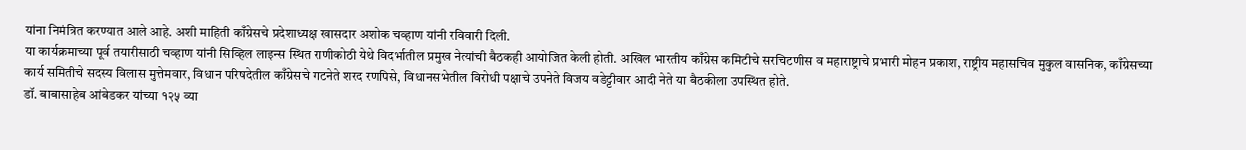यांना निमंत्रित करण्यात आले आहे. अशी माहिती काँग्रेसचे प्रदेशाध्यक्ष खासदार अशोक चव्हाण यांनी रविवारी दिली.
या कार्यक्रमाच्या पूर्व तयारीसाठी चव्हाण यांनी सिव्हिल लाइन्स स्थित राणीकोठी येथे विदर्भातील प्रमुख नेत्यांची बैठकही आयोजित केली होती. अखिल भारतीय काँग्रेस कमिटीचे सरचिटणीस व महाराष्ट्राचे प्रभारी मोहन प्रकाश, राष्ट्रीय महासचिव मुकुल वासनिक, काँग्रेसच्या कार्य समितीचे सदस्य विलास मुत्तेमवार, विधान परिषदेतील काँग्रेसचे गटनेते शरद रणपिसे, विधानसभेतील विरोधी पक्षाचे उपनेते विजय वडेट्टीवार आदी नेते या बैठकीला उपस्थित होते.
डॉ. बाबासाहेब आंबेडकर यांच्या १२५ व्या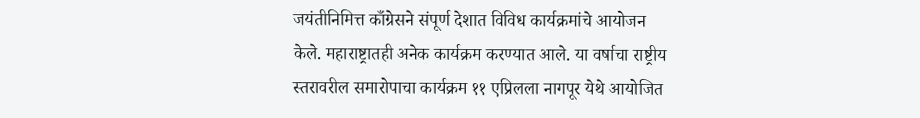जयंतीनिमित्त काँग्रेसने संपूर्ण देशात विविध कार्यक्रमांचे आयोजन केले. महाराष्ट्रातही अनेक कार्यक्रम करण्यात आले. या वर्षाचा राष्ट्रीय स्तरावरील समारोपाचा कार्यक्रम ११ एप्रिलला नागपूर येथे आयोजित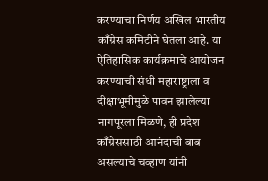करण्याचा निर्णय अखिल भारतीय काँग्रेस कमिटीने घेतला आहे. या ऐतिहासिक कार्यक्रमाचे आयोजन करण्याची संधी महाराष्ट्राला व दीक्षाभूमीमुळे पावन झालेल्या नागपूरला मिळणे, ही प्रदेश काँग्रेससाठी आनंदाची बाब असल्याचे चव्हाण यांनी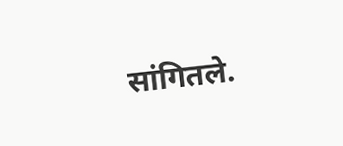सांगितले.